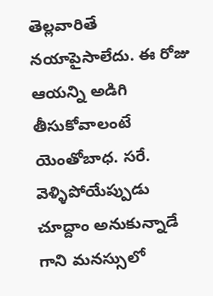తెల్లవారితే నయాపైసాలేదు. ఈ రోజు ఆయన్ని అడిగి తీసుకోవాలంటే యెంతోబాధ. సరే. వెళ్ళిపోయేప్పుడు చూద్దాం అనుకున్నాడే గాని మనస్సులో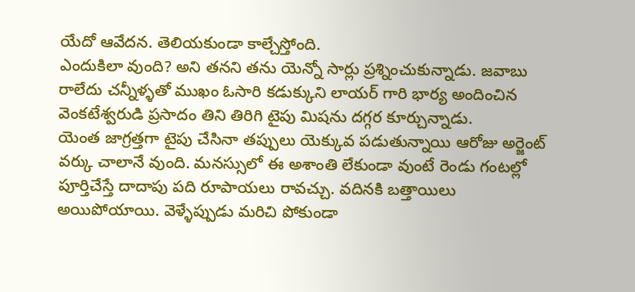యేదో ఆవేదన. తెలియకుండా కాల్చేస్తోంది.
ఎందుకిలా వుంది? అని తనని తను యెన్నో సార్లు ప్రశ్నించుకున్నాడు. జవాబు రాలేదు చన్నీళ్ళతో ముఖం ఓసారి కడుక్కుని లాయర్ గారి భార్య అందించిన వెంకటేశ్వరుడి ప్రసాదం తిని తిరిగి టైపు మిషను దగ్గర కూర్చున్నాడు.
యెంత జాగ్రత్తగా టైపు చేసినా తప్పులు యెక్కువ పడుతున్నాయి ఆరోజు అర్జెంట్ వర్కు చాలానే వుంది. మనస్సులో ఈ అశాంతి లేకుండా వుంటే రెండు గంటల్లో పూర్తిచేస్తే దాదాపు పది రూపాయలు రావచ్చు. వదినకి బత్తాయిలు అయిపోయాయి. వెళ్ళేప్పుడు మరిచి పోకుండా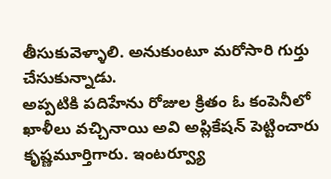తీసుకువెళ్ళాలి. అనుకుంటూ మరోసారి గుర్తు చేసుకున్నాడు.
అప్పటికి పదిహేను రోజుల క్రితం ఓ కంపెనీలో ఖాళీలు వచ్చినాయి అవి అప్లికేషన్ పెట్టించారు కృష్ణమూర్తిగారు. ఇంటర్వ్యూ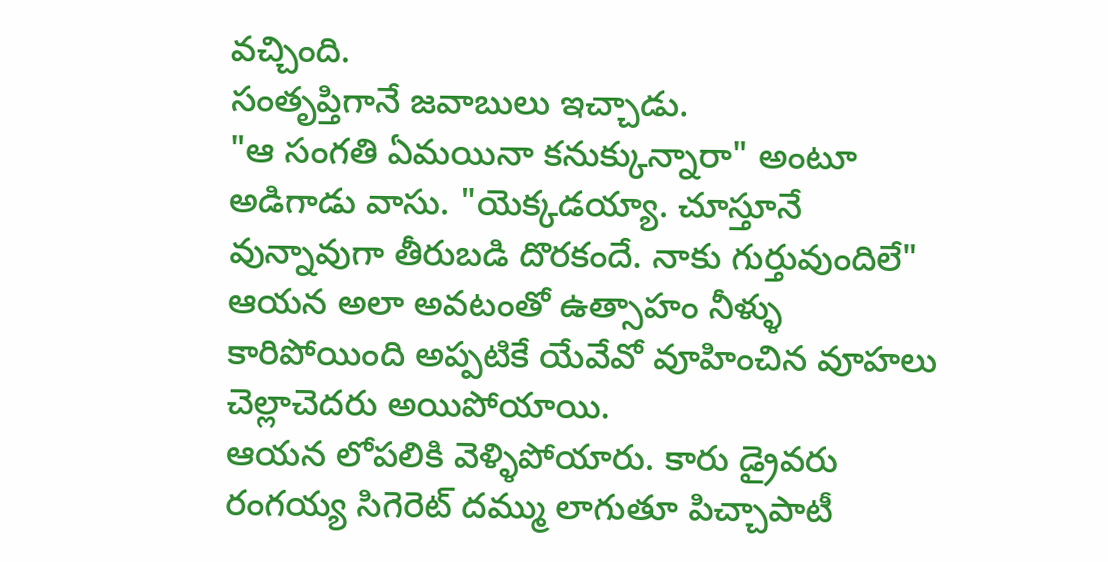వచ్చింది.
సంతృప్తిగానే జవాబులు ఇచ్చాడు.
"ఆ సంగతి ఏమయినా కనుక్కున్నారా" అంటూ అడిగాడు వాసు. "యెక్కడయ్యా. చూస్తూనే వున్నావుగా తీరుబడి దొరకందే. నాకు గుర్తువుందిలే"
ఆయన అలా అవటంతో ఉత్సాహం నీళ్ళు కారిపోయింది అప్పటికే యేవేవో వూహించిన వూహలు చెల్లాచెదరు అయిపోయాయి.
ఆయన లోపలికి వెళ్ళిపోయారు. కారు డ్రైవరు రంగయ్య సిగెరెట్ దమ్ము లాగుతూ పిచ్చాపాటీ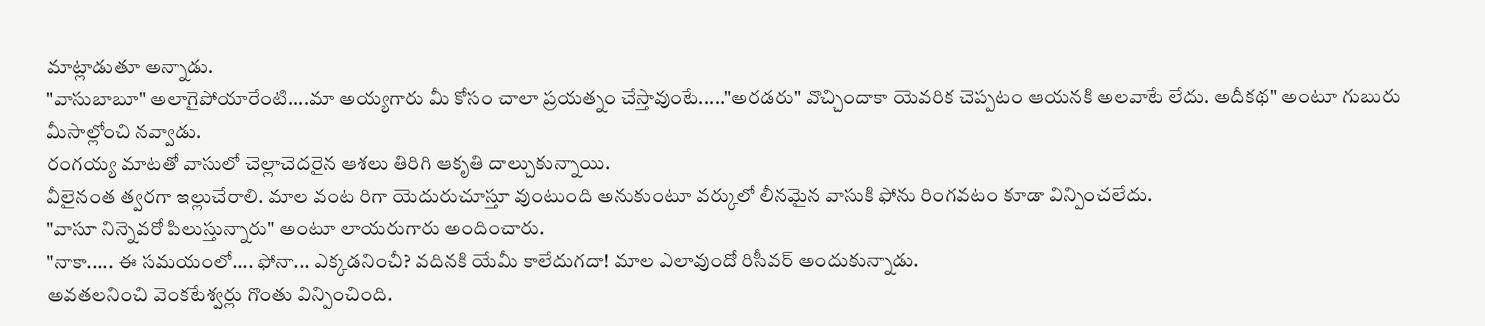మాట్లాడుతూ అన్నాడు.
"వాసుబాబూ" అలాగైపోయారేంటి....మా అయ్యగారు మీ కోసం చాలా ప్రయత్నం చేస్తావుంటే....."అరడరు" వొచ్చిందాకా యెవరిక చెప్పటం ఆయనకి అలవాటే లేదు. అదీకథ" అంటూ గుబురు మీసాల్లోంచి నవ్వాడు.
రంగయ్య మాటతో వాసులో చెల్లాచెదరైన ఆశలు తిరిగి ఆకృతి దాల్చుకున్నాయి.
వీలైనంత త్వరగా ఇల్లుచేరాలి. మాల వంట రిగా యెదురుచూస్తూ వుంటుంది అనుకుంటూ వర్కులో లీనమైన వాసుకి ఫోను రింగవటం కూడా విన్పించలేదు.
"వాసూ నిన్నెవరో పిలుస్తున్నారు" అంటూ లాయరుగారు అందించారు.
"నాకా..... ఈ సమయంలో.... ఫోనా... ఎక్కడనించీ? వదినకి యేమీ కాలేదుగదా! మాల ఎలావుందో రిసీవర్ అందుకున్నాడు.
అవతలనించి వెంకటేశ్వర్లు గొంతు విన్పించింది.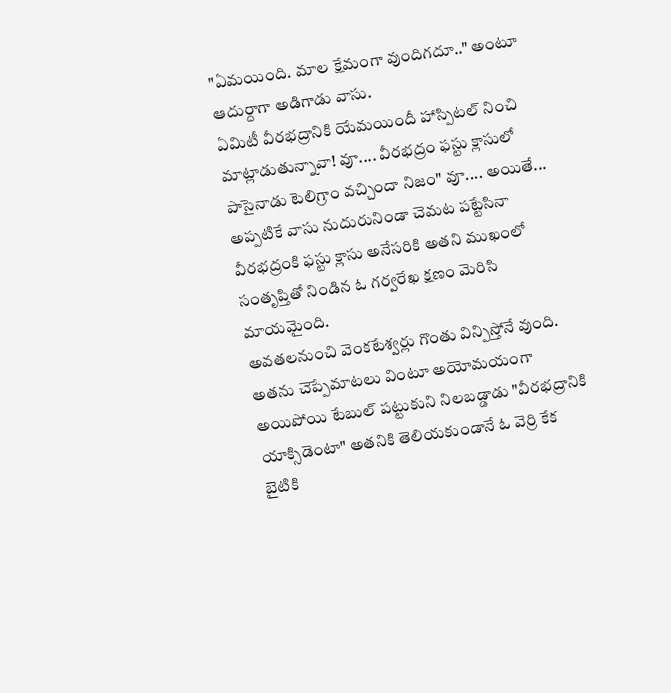"ఏమయింది. మాల క్షేమంగా వుందిగదూ.." అంటూ ఆదుర్దాగా అడిగాడు వాసు.
ఏమిటీ వీరభద్రానికి యేమయిందీ హాస్పిటల్ నించి మాట్లాడుతున్నావా! వూ.... వీరభద్రం ఫస్టు క్లాసులో పాసైనాడు టెలిగ్రాం వచ్చిందా నిజం" వూ.... అయితే...
అప్పటికే వాసు నుదురునిండా చెమట పట్టేసినా వీరభద్రంకి ఫస్టు క్లాసు అనేసరికి అతని ముఖంలో సంతృప్తితో నిండిన ఓ గర్వరేఖ క్షణం మెరిసి మాయమైంది.
అవతలనుంచి వెంకటేశ్వర్లు గొంతు విన్పిస్తోనే వుంది. అతను చెప్పేమాటలు వింటూ అయోమయంగా అయిపోయి టేబుల్ పట్టుకుని నిలబడ్డాడు "వీరభద్రానికి యాక్సిడెంటా" అతనికి తెలియకుండానే ఓ వెర్రి కేక బైటికి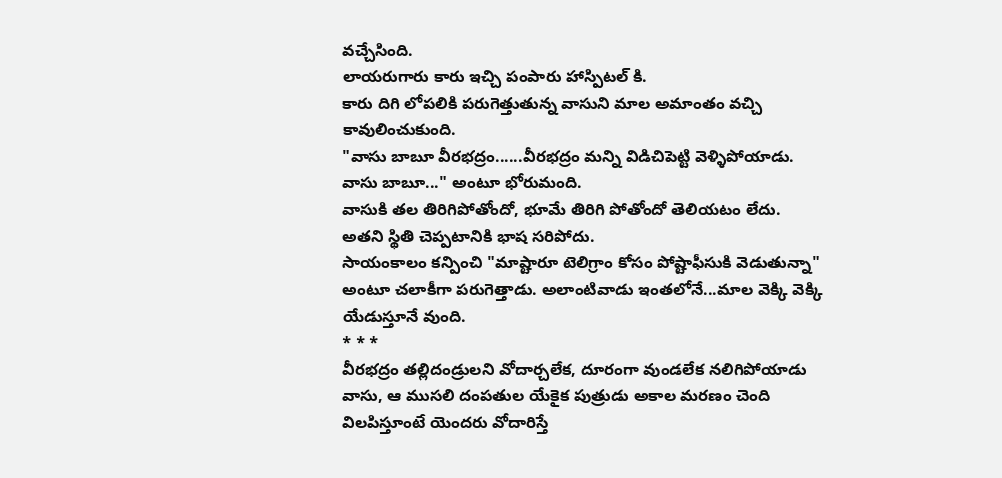వచ్చేసింది.
లాయరుగారు కారు ఇచ్చి పంపారు హాస్పిటల్ కి.
కారు దిగి లోపలికి పరుగెత్తుతున్న వాసుని మాల అమాంతం వచ్చి కావులించుకుంది.
"వాసు బాబూ వీరభద్రం......వీరభద్రం మన్ని విడిచిపెట్టి వెళ్ళిపోయాడు. వాసు బాబూ..." అంటూ భోరుమంది.
వాసుకి తల తిరిగిపోతోందో, భూమే తిరిగి పోతోందో తెలియటం లేదు.
అతని స్థితి చెప్పటానికి భాష సరిపోదు.
సాయంకాలం కన్పించి "మాష్టారూ టెలిగ్రాం కోసం పోష్టాఫీసుకి వెడుతున్నా" అంటూ చలాకీగా పరుగెత్తాడు. అలాంటివాడు ఇంతలోనే...మాల వెక్కి వెక్కి యేడుస్తూనే వుంది.
* * *
వీరభద్రం తల్లిదండ్రులని వోదార్చలేక, దూరంగా వుండలేక నలిగిపోయాడు వాసు, ఆ ముసలి దంపతుల యేకైక పుత్రుడు అకాల మరణం చెంది విలపిస్తూంటే యెందరు వోదారిస్తే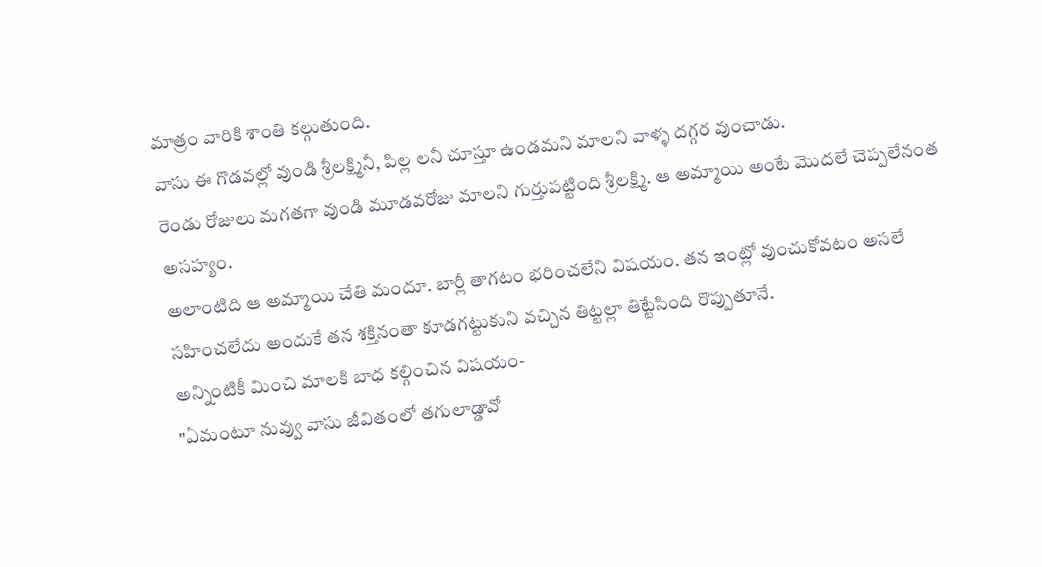మాత్రం వారికి శాంతి కల్గుతుంది.
వాసు ఈ గొడవల్లో వుండి శ్రీలక్ష్మినీ, పిల్ల లనీ చూస్తూ ఉండమని మాలని వాళ్ళ దగ్గర వుంచాడు.
రెండు రోజులు మగతగా వుండి మూడవరోజు మాలని గుర్తుపట్టింది శ్రీలక్ష్మి. ఆ అమ్మాయి అంటే మొదలే చెప్పలేనంత అసహ్యం.
అలాంటిది ఆ అమ్మాయి చేతి మందూ. బార్లీ తాగటం భరించలేని విషయం. తన ఇంట్లో వుంచుకోవటం అసలే సహించలేదు అందుకే తన శక్తినంతా కూడగట్టుకుని వచ్చిన తిట్టల్లా తిట్టేసింది రొప్పుతూనే.
అన్నింటికీ మించి మాలకి బాధ కల్గించిన విషయం-
"ఏమంటూ నువ్వు వాసు జీవితంలో తగులాడ్డావో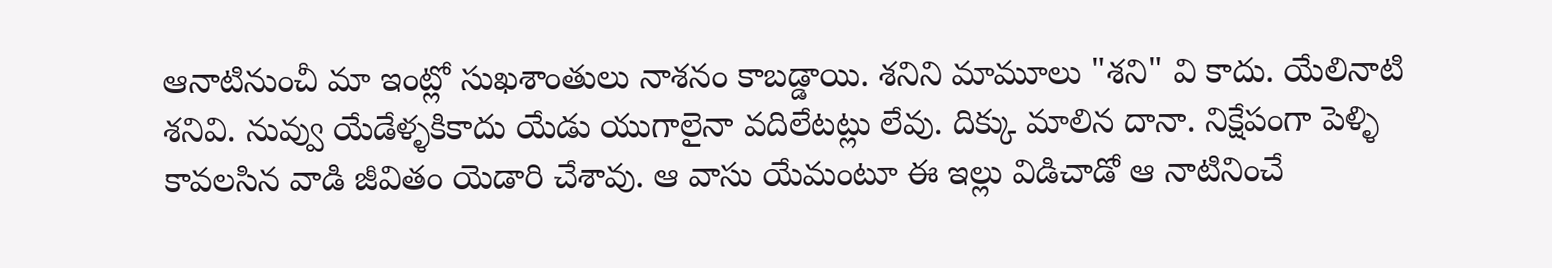ఆనాటినుంచీ మా ఇంట్లో సుఖశాంతులు నాశనం కాబడ్డాయి. శనిని మామూలు "శని" వి కాదు. యేలినాటి శనివి. నువ్వు యేడేళ్ళకికాదు యేడు యుగాలైనా వదిలేటట్లు లేవు. దిక్కు మాలిన దానా. నిక్షేపంగా పెళ్ళి కావలసిన వాడి జీవితం యెడారి చేశావు. ఆ వాసు యేమంటూ ఈ ఇల్లు విడిచాడో ఆ నాటినించే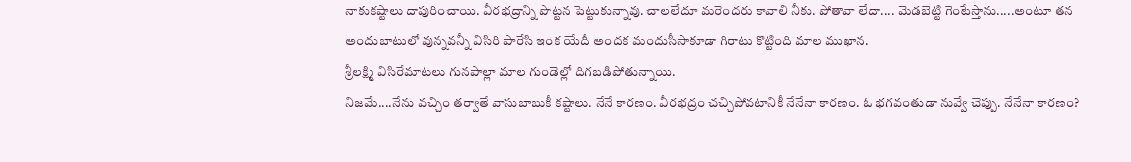నాకుకష్టాలు దాపురించాయి. వీరభద్రాన్ని పొట్టన పెట్టుకున్నావు. చాలలేదూ మరెందరు కావాలి నీకు. పోతావా లేదా.... మెడబెట్టి గెంటేస్తాను.....అంటూ తన అందుబాటులో వున్నవన్నీ విసిరి పారేసి ఇంక యేదీ అందక మందుసీసాకూడా గిరాటు కొట్టింది మాల ముఖాన.
శ్రీలక్ష్మి విసిరేమాటలు గునపాల్లా మాల గుండెల్లో దిగబడిపోతున్నాయి.
నిజమే....నేను వచ్చిం తర్వాతే వాసుబాబుకీ కష్టాలు. నేనే కారణం. వీరభద్రం చచ్చిపోవటానికీ నేనేనా కారణం. ఓ భగవంతుడా నువ్వే చెప్పు. నేనేనా కారణం?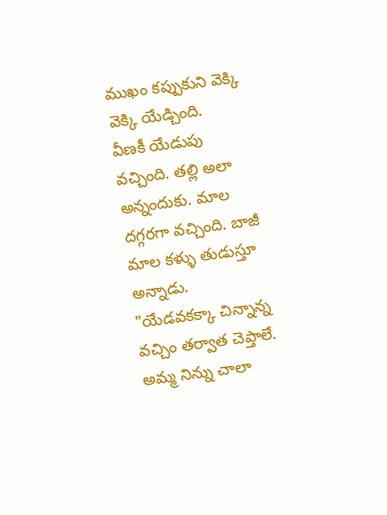ముఖం కప్పుకుని వెక్కి వెక్కి యేడ్చింది.
వీణకీ యేడుపు వచ్చింది. తల్లి అలా అన్నందుకు. మాల దగ్గరగా వచ్చింది. బాజీ మాల కళ్ళు తుడుస్తూ అన్నాడు.
"యేడవకక్కా చిన్నాన్న వచ్చిం తర్వాత చెప్తాలే. అమ్మ నిన్ను చాలా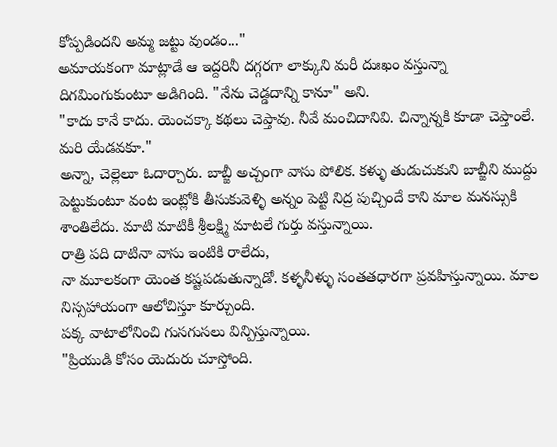కోప్పడిందని అమ్మ జట్టు వుండం..."
అమాయకంగా మాట్లాడే ఆ ఇద్దరినీ దగ్గరగా లాక్కుని మరీ దుఃఖం వస్తున్నా దిగమింగుకుంటూ అడిగింది. "నేను చెడ్డదాన్ని కానూ" అని.
"కాదు కానే కాదు. యెంచక్కా కథలు చెప్తావు. నీవే మంచిదానివి. చిన్నాన్నకి కూడా చెప్తాంలే. మరి యేడవకూ."
అన్నా, చెల్లెలూ ఓదార్చారు. బాబ్జీ అచ్చంగా వాసు పోలిక. కళ్ళు తుడుచుకుని బాబ్జీని ముద్దు పెట్టుకుంటూ వంట ఇంట్లోకి తీసుకువెళ్ళి అన్నం పెట్టి నిద్ర పుచ్చిందే కాని మాల మనస్సుకి శాంతిలేదు. మాటి మాటికీ శ్రీలక్ష్మి మాటలే గుర్తు వస్తున్నాయి.
రాత్రి పది దాటినా వాసు ఇంటికి రాలేదు,
నా మూలకంగా యెంత కష్టపడుతున్నాడో. కళ్ళనీళ్ళు సంతతధారగా ప్రవహిస్తున్నాయి. మాల నిస్సహాయంగా ఆలోచిస్తూ కూర్చుంది.
పక్క వాటాలోనించి గుసగుసలు విన్పిస్తున్నాయి.
"ప్రియుడి కోసం యెదురు చూస్తోంది.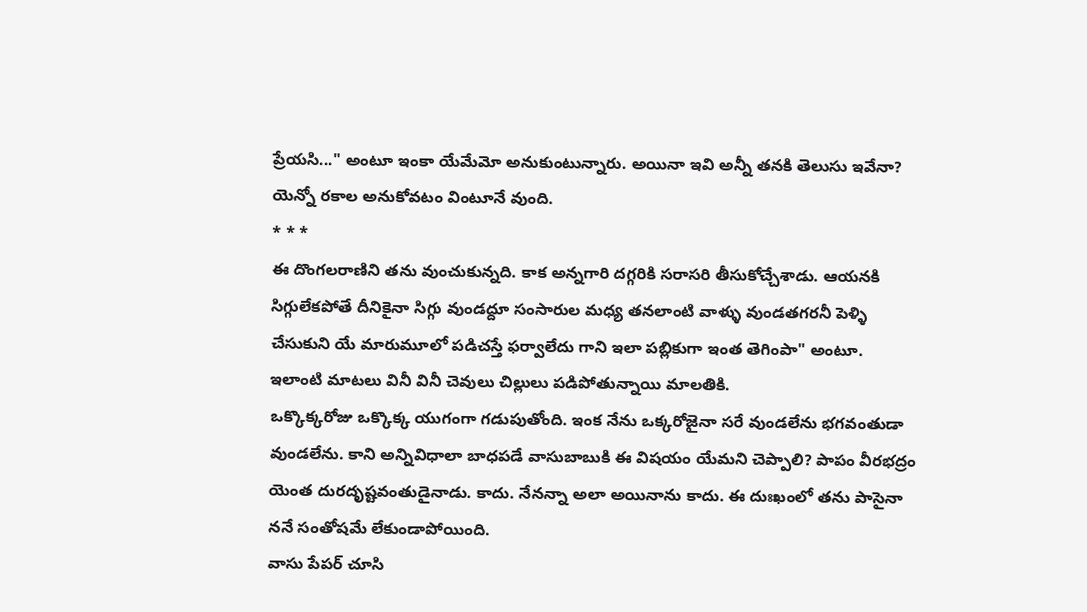ప్రేయసి..." అంటూ ఇంకా యేమేమో అనుకుంటున్నారు. అయినా ఇవి అన్నీ తనకి తెలుసు ఇవేనా? యెన్నో రకాల అనుకోవటం వింటూనే వుంది.
* * *
ఈ దొంగలరాణిని తను వుంచుకున్నది. కాక అన్నగారి దగ్గరికి సరాసరి తీసుకోచ్చేశాడు. ఆయనకి సిగ్గులేకపోతే దీనికైనా సిగ్గు వుండద్దూ సంసారుల మధ్య తనలాంటి వాళ్ళు వుండతగరనీ పెళ్ళి చేసుకుని యే మారుమూలో పడిచస్తే ఫర్వాలేదు గాని ఇలా పబ్లికుగా ఇంత తెగింపా" అంటూ.
ఇలాంటి మాటలు వినీ వినీ చెవులు చిల్లులు పడిపోతున్నాయి మాలతికి.
ఒక్కొక్కరోజు ఒక్కొక్క యుగంగా గడుపుతోంది. ఇంక నేను ఒక్కరోజైనా సరే వుండలేను భగవంతుడా వుండలేను. కాని అన్నివిధాలా బాధపడే వాసుబాబుకి ఈ విషయం యేమని చెప్పాలి? పాపం వీరభద్రం యెంత దురదృష్టవంతుడైనాడు. కాదు. నేనన్నా అలా అయినాను కాదు. ఈ దుఃఖంలో తను పాసైనా ననే సంతోషమే లేకుండాపోయింది.
వాసు పేపర్ చూసి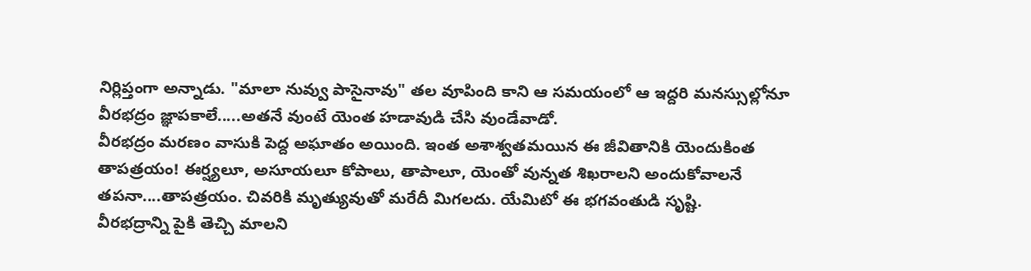నిర్లిప్తంగా అన్నాడు. "మాలా నువ్వు పాసైనావు" తల వూపింది కాని ఆ సమయంలో ఆ ఇద్దరి మనస్సుల్లోనూ వీరభద్రం జ్ఞాపకాలే.....అతనే వుంటే యెంత హడావుడి చేసి వుండేవాడో.
వీరభద్రం మరణం వాసుకి పెద్ద అఘాతం అయింది. ఇంత అశాశ్వతమయిన ఈ జీవితానికి యెందుకింత తాపత్రయం! ఈర్ష్యలూ, అసూయలూ కోపాలు, తాపాలూ, యెంతో వున్నత శిఖరాలని అందుకోవాలనే తపనా....తాపత్రయం. చివరికి మృత్యువుతో మరేదీ మిగలదు. యేమిటో ఈ భగవంతుడి సృష్టి.
వీరభద్రాన్ని పైకి తెచ్చి మాలని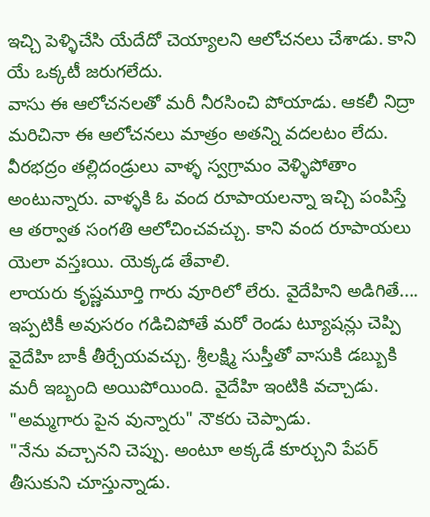ఇచ్చి పెళ్ళిచేసి యేదేదో చెయ్యాలని ఆలోచనలు చేశాడు. కాని యే ఒక్కటీ జరుగలేదు.
వాసు ఈ ఆలోచనలతో మరీ నీరసించి పోయాడు. ఆకలీ నిద్రా మరిచినా ఈ ఆలోచనలు మాత్రం అతన్ని వదలటం లేదు.
వీరభద్రం తల్లిదండ్రులు వాళ్ళ స్వగ్రామం వెళ్ళిపోతాం అంటున్నారు. వాళ్ళకి ఓ వంద రూపాయలన్నా ఇచ్చి పంపిస్తే ఆ తర్వాత సంగతి ఆలోచించవచ్చు. కాని వంద రూపాయలు యెలా వస్తఃయి. యెక్కడ తేవాలి.
లాయరు కృష్ణమూర్తి గారు వూరిలో లేరు. వైదేహిని అడిగితే.... ఇప్పటికీ అవుసరం గడిచిపోతే మరో రెండు ట్యూషన్లు చెప్పి వైదేహి బాకీ తీర్చేయవచ్చు. శ్రీలక్ష్మి సుస్తీతో వాసుకి డబ్బుకి మరీ ఇబ్బంది అయిపోయింది. వైదేహి ఇంటికి వచ్చాడు.
"అమ్మగారు పైన వున్నారు" నౌకరు చెప్పాడు.
"నేను వచ్చానని చెప్పు. అంటూ అక్కడే కూర్చుని పేపర్ తీసుకుని చూస్తున్నాడు.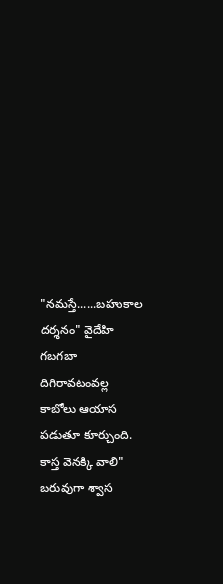"నమస్తే......బహుకాల దర్శనం" వైదేహి గబగబా దిగిరావటంవల్ల కాబోలు ఆయాస పడుతూ కూర్చుంది. కాస్త వెనక్కి వాలి" బరువుగా శ్వాస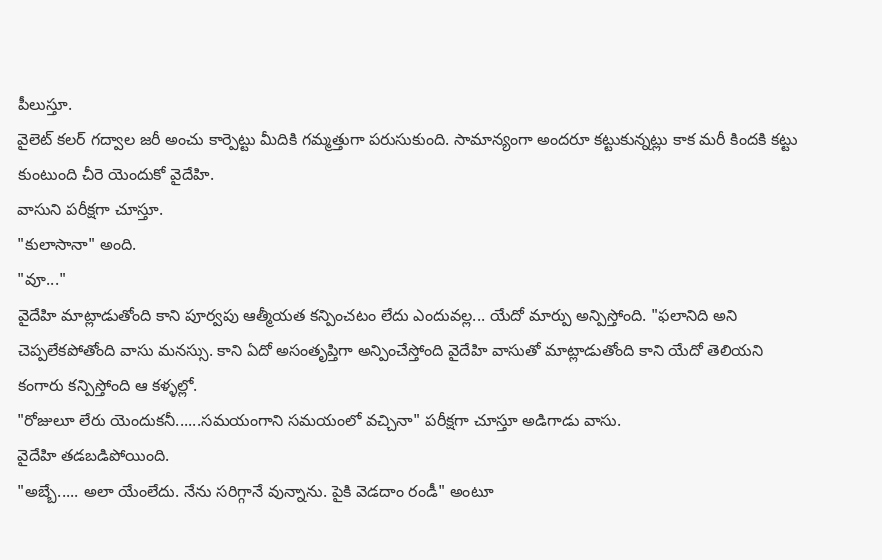పీలుస్తూ.
వైలెట్ కలర్ గద్వాల జరీ అంచు కార్పెట్టు మీదికి గమ్మత్తుగా పరుసుకుంది. సామాన్యంగా అందరూ కట్టుకున్నట్లు కాక మరీ కిందకి కట్టు కుంటుంది చీరె యెందుకో వైదేహి.
వాసుని పరీక్షగా చూస్తూ.
"కులాసానా" అంది.
"వూ..."
వైదేహి మాట్లాడుతోంది కాని పూర్వపు ఆత్మీయత కన్పించటం లేదు ఎందువల్ల... యేదో మార్పు అన్పిస్తోంది. "ఫలానిది అని చెప్పలేకపోతోంది వాసు మనస్సు. కాని ఏదో అసంతృప్తిగా అన్పించేస్తోంది వైదేహి వాసుతో మాట్లాడుతోంది కాని యేదో తెలియని కంగారు కన్పిస్తోంది ఆ కళ్ళల్లో.
"రోజులూ లేరు యెందుకనీ......సమయంగాని సమయంలో వచ్చినా" పరీక్షగా చూస్తూ అడిగాడు వాసు.
వైదేహి తడబడిపోయింది.
"అబ్బే..... అలా యేంలేదు. నేను సరిగ్గానే వున్నాను. పైకి వెడదాం రండీ" అంటూ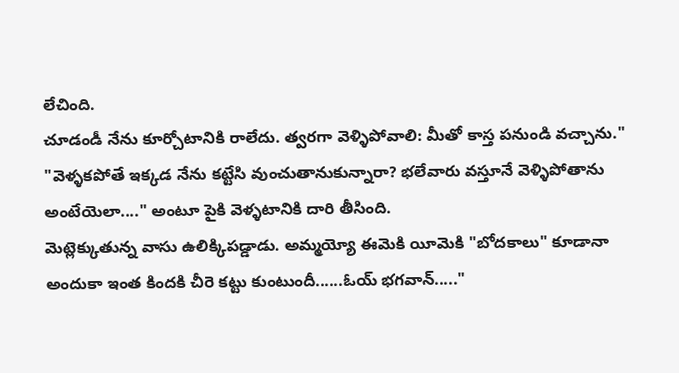లేచింది.
చూడండీ నేను కూర్చోటానికి రాలేదు. త్వరగా వెళ్ళిపోవాలి: మీతో కాస్త పనుండి వచ్చాను."
"వెళ్ళకపోతే ఇక్కడ నేను కట్టేసి వుంచుతానుకున్నారా? భలేవారు వస్తూనే వెళ్ళిపోతాను అంటేయెలా...." అంటూ పైకి వెళ్ళటానికి దారి తీసింది.
మెట్లెక్కుతున్న వాసు ఉలిక్కిపడ్డాడు. అమ్మయ్యో ఈమెకి యీమెకి "బోదకాలు" కూడానా అందుకా ఇంత కిందకి చీరె కట్టు కుంటుందీ......ఓయ్ భగవాన్....."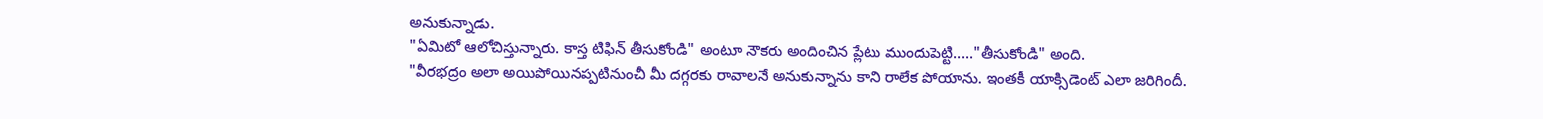అనుకున్నాడు.
"ఏమిటో ఆలోచిస్తున్నారు. కాస్త టిఫిన్ తీసుకోండి" అంటూ నౌకరు అందించిన ప్లేటు ముందుపెట్టి....."తీసుకోండి" అంది.
"వీరభద్రం అలా అయిపోయినప్పటినుంచీ మీ దగ్గరకు రావాలనే అనుకున్నాను కాని రాలేక పోయాను. ఇంతకీ యాక్సిడెంట్ ఎలా జరిగిందీ.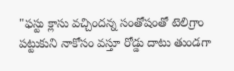"ఫస్టు క్లాసు వచ్చిందన్న సంతోషంతో టెలిగ్రాం పట్టుకుని నాకోసం వస్తూ రోడ్డు దాటు తుండగా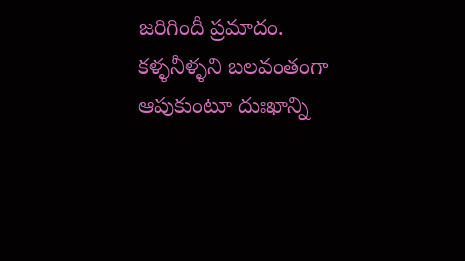జరిగిందీ ప్రమాదం.
కళ్ళనీళ్ళని బలవంతంగా ఆపుకుంటూ దుఃఖాన్ని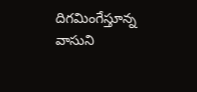దిగమింగేస్తూన్న వాసుని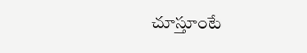చూస్తూంటే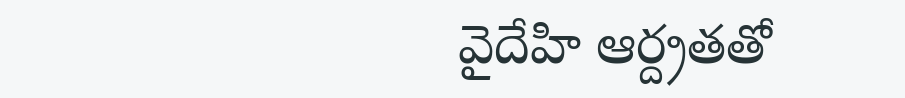వైదేహి ఆర్ద్రతతో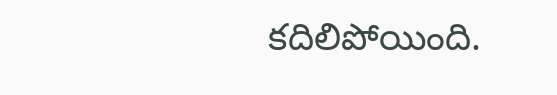కదిలిపోయింది.